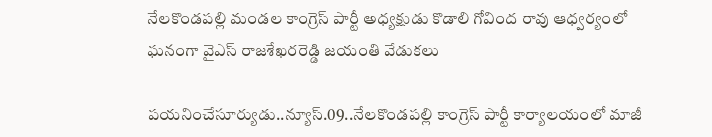నేలకొండపల్లి మండల కాంగ్రెస్ పార్టీ అధ్యక్షుడు కొడాలి గోవింద రావు ఆధ్వర్యంలో ఘనంగా వైఎస్ రాజశేఖరరెడ్డి జయంతి వేడుకలు

పయనించేసూర్యుడు..న్యూస్.09..నేలకొండపల్లి కాంగ్రెస్ పార్టీ కార్యాలయంలో మాజీ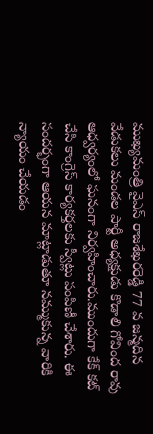ముఖ్యమంత్రి వైఎస్ రాజశేఖరరెడ్డి 77 వ జన్మదిన వేడుకలు మండల పార్టీ అధ్యక్షుడు కొడాలి గోవింద రావు ఆధ్వర్యంలో ఘనంగా నిర్వహించారు.ముందుగా కేక్ కట్ చేసి కాంగ్రెస్ కార్యకర్తలకు స్వీట్లు పంపిణీ చేశారు. ఈ సందర్భంగా ఆయన మాట్లాడుతూ నమ్ముకున్న వారికి న్యాయం చేయడం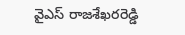వైఎస్ రాజశేఖరరెడ్డి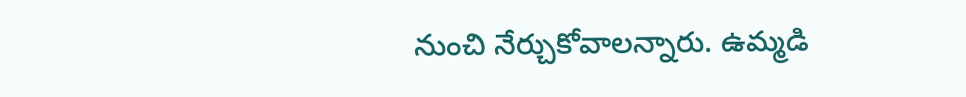నుంచి నేర్చుకోవాలన్నారు. ఉమ్మడి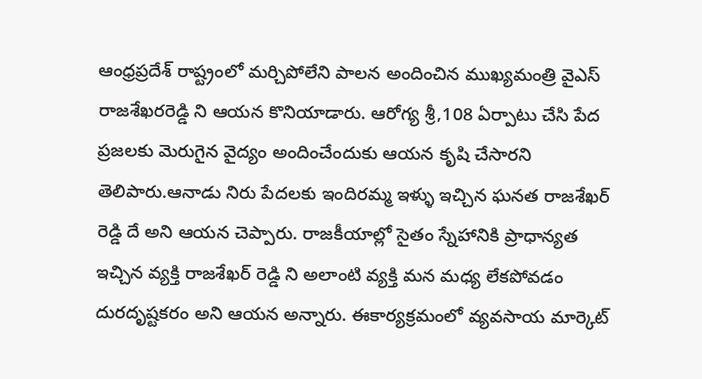ఆంధ్రప్రదేశ్ రాష్ట్రంలో మర్చిపోలేని పాలన అందించిన ముఖ్యమంత్రి వైఎస్ రాజశేఖరరెడ్డి ని ఆయన కొనియాడారు. ఆరోగ్య శ్రీ,108 ఏర్పాటు చేసి పేద ప్రజలకు మెరుగైన వైద్యం అందించేందుకు ఆయన కృషి చేసారని తెలిపారు.ఆనాడు నిరు పేదలకు ఇందిరమ్మ ఇళ్ళు ఇచ్చిన ఘనత రాజశేఖర్ రెడ్డి దే అని ఆయన చెప్పారు. రాజకీయాల్లో సైతం స్నేహానికి ప్రాధాన్యత ఇచ్చిన వ్యక్తి రాజశేఖర్ రెడ్డి ని అలాంటి వ్యక్తి మన మధ్య లేకపోవడం దురదృష్టకరం అని ఆయన అన్నారు. ఈకార్యక్రమంలో వ్యవసాయ మార్కెట్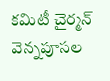కమిటీ చైర్మన్ వెన్నపూసల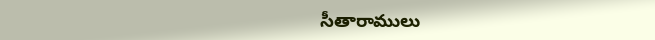సీతారాములు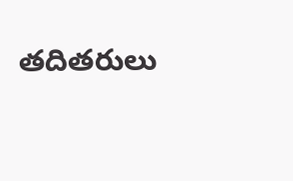తదితరులు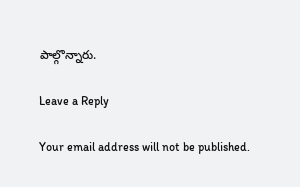పాల్గొన్నారు.

Leave a Reply

Your email address will not be published.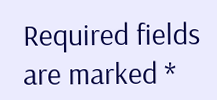Required fields are marked *